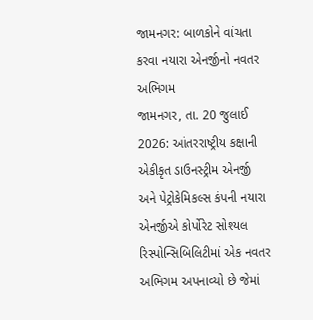જામનગર: બાળકોને વાંચતા કરવા નયારા એનર્જીનો નવતર અભિગમ
જામનગર, તા. 20 જુલાઈ 2026: આંતરરાષ્ટ્રીય કક્ષાની એકીકૃત ડાઉનસ્ટ્રીમ એનર્જી અને પેટ્રોકેમિકલ્સ કંપની નયારા એનર્જીએ કોર્પોરેટ સોશ્યલ રિસ્પોન્સિબિલિટીમાં એક નવતર અભિગમ અપનાવ્યો છે જેમાં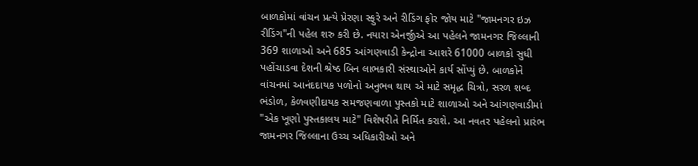બાળકોમાં વાંચન પ્રત્યે પ્રેરણા સ્ફુરે અને રીડિંગ ફોર જોય માટે "જામનગર ઇઝ રીડિંગ"ની પહેલ શરુ કરી છે. નયારા એનર્જીએ આ પહેલને જામનગર જિલ્લાની 369 શાળાઓ અને 685 આંગણવાડી કેન્દ્રોના આશરે 61000 બાળકો સુધી પહોંચાડવા દેશની શ્રેષ્ઠ બિન લાભકારી સંસ્થાઓને કાર્ય સોંપ્યું છે. બાળકોને વાંચનમાં આનંદદાયક પળોનો અનુભવ થાય એ માટે સમૃદ્ધ ચિત્રો, સરળ શબ્દ ભંડોળ, કેળવણીદાયક સમજણવાળા પુસ્તકો માટે શાળાઓ અને આંગણવાડીમાં "એક ખૂણો પુસ્તકાલય માટે" વિશેષરીતે નિર્મિત કરાશે. આ નવતર પહેલનો પ્રારંભ જામનગર જિલ્લાના ઉચ્ચ અધિકારીઓ અને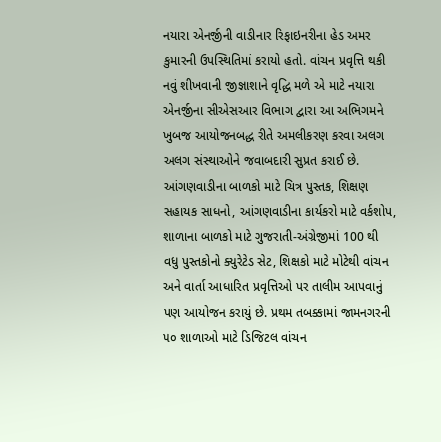નયારા એનર્જીની વાડીનાર રિફાઇનરીના હેડ અમર કુમારની ઉપસ્થિતિમાં કરાયો હતો. વાંચન પ્રવૃત્તિ થકી નવું શીખવાની જીજ્ઞાશાને વૃદ્ધિ મળે એ માટે નયારા એનર્જીના સીએસઆર વિભાગ દ્વારા આ અભિગમને ખુબજ આયોજનબદ્ધ રીતે અમલીકરણ કરવા અલગ અલગ સંસ્થાઓને જવાબદારી સુપ્રત કરાઈ છે. આંગણવાડીના બાળકો માટે ચિત્ર પુસ્તક, શિક્ષણ સહાયક સાધનો, આંગણવાડીના કાર્યકરો માટે વર્કશોપ, શાળાના બાળકો માટે ગુજરાતી-અંગ્રેજીમાં 100 થી વધુ પુસ્તકોનો ક્યુરેટેડ સેટ, શિક્ષકો માટે મોટેથી વાંચન અને વાર્તા આધારિત પ્રવૃત્તિઓ પર તાલીમ આપવાનું પણ આયોજન કરાયું છે. પ્રથમ તબક્કામાં જામનગરની ૫૦ શાળાઓ માટે ડિજિટલ વાંચન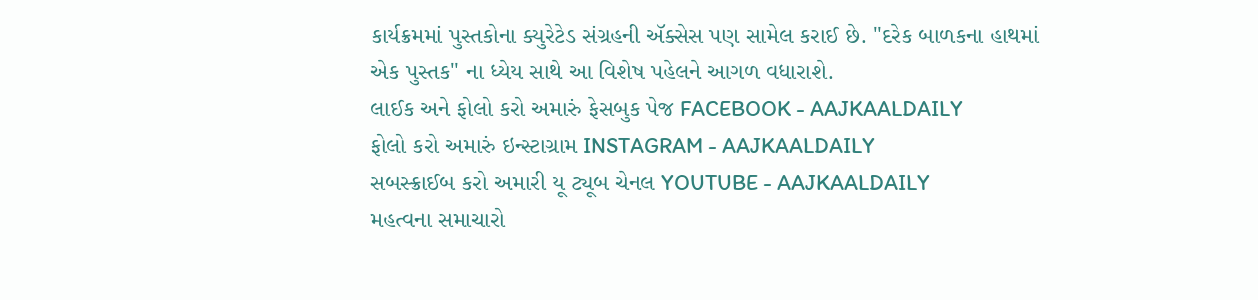કાર્યક્રમમાં પુસ્તકોના ક્યુરેટેડ સંગ્રહની ઍક્સેસ પણ સામેલ કરાઈ છે. "દરેક બાળકના હાથમાં એક પુસ્તક" ના ધ્યેય સાથે આ વિશેષ પહેલને આગળ વધારાશે.
લાઈક અને ફોલો કરો અમારું ફેસબુક પેજ FACEBOOK - AAJKAALDAILY
ફોલો કરો અમારું ઇન્સ્ટાગ્રામ INSTAGRAM - AAJKAALDAILY
સબસ્ક્રાઈબ કરો અમારી યૂ ટ્યૂબ ચેનલ YOUTUBE - AAJKAALDAILY
મહત્વના સમાચારો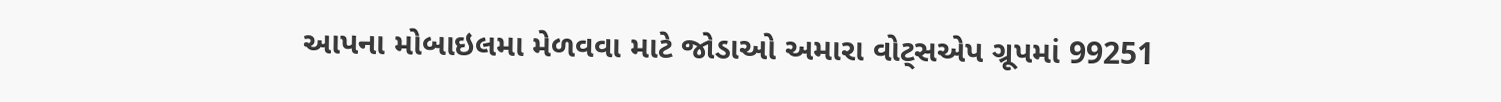આપના મોબાઇલમા મેળવવા માટે જોડાઓ અમારા વોટ્સએપ ગ્રૂપમાં 99251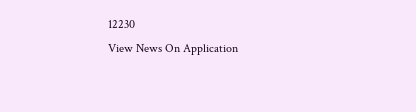12230
View News On Application